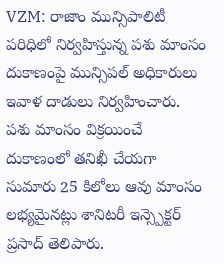VZM: రాజాం మున్సిపాలిటీ పరిధిలో నిర్వహిస్తున్న పశు మాంసం దుకాణంపై మున్సిపల్ అధికారులు ఇవాళ దాడులు నిర్వహించారు. పశు మాంసం విక్రయించే దుకాణంలో తనిఖీ చేయగా సుమారు 25 కిలోలు ఆవు మాంసం లభ్యమైనట్లు శానిటరీ ఇన్స్పెక్టర్ ప్రసాద్ తెలిపారు.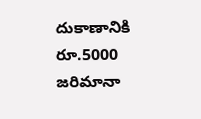దుకాణానికి రూ.5000 జరిమానా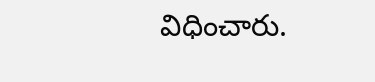విధించారు.